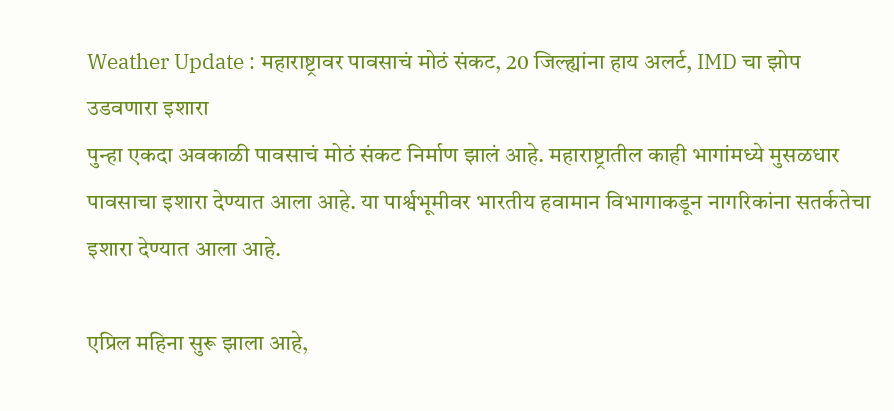Weather Update : महाराष्ट्रावर पावसाचं मोठं संकट, 20 जिल्ह्यांना हाय अलर्ट, IMD चा झोप उडवणारा इशारा
पुन्हा एकदा अवकाळी पावसाचं मोठं संकट निर्माण झालं आहे. महाराष्ट्रातील काही भागांमध्ये मुसळधार पावसाचा इशारा देण्यात आला आहे. या पार्श्वभूमीवर भारतीय हवामान विभागाकडून नागरिकांना सतर्कतेचा इशारा देण्यात आला आहे.

एप्रिल महिना सुरू झाला आहे,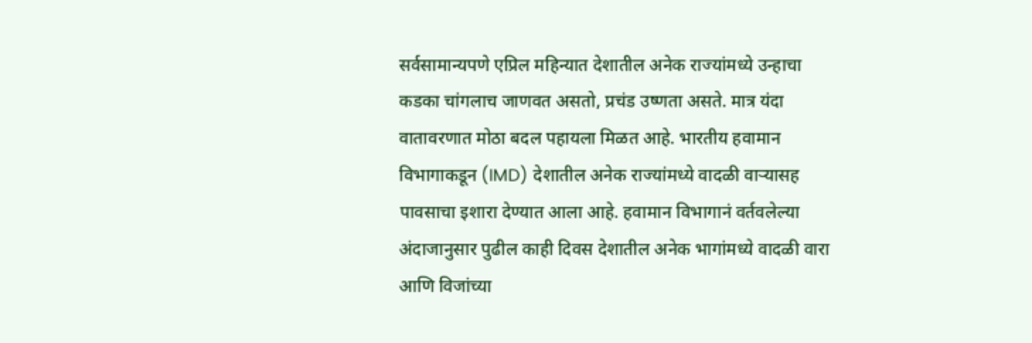सर्वसामान्यपणे एप्रिल महिन्यात देशातील अनेक राज्यांमध्ये उन्हाचा कडका चांगलाच जाणवत असतो, प्रचंड उष्णता असते. मात्र यंदा वातावरणात मोठा बदल पहायला मिळत आहे. भारतीय हवामान विभागाकडून (IMD) देशातील अनेक राज्यांमध्ये वादळी वाऱ्यासह पावसाचा इशारा देण्यात आला आहे. हवामान विभागानं वर्तवलेल्या अंदाजानुसार पुढील काही दिवस देशातील अनेक भागांमध्ये वादळी वारा आणि विजांच्या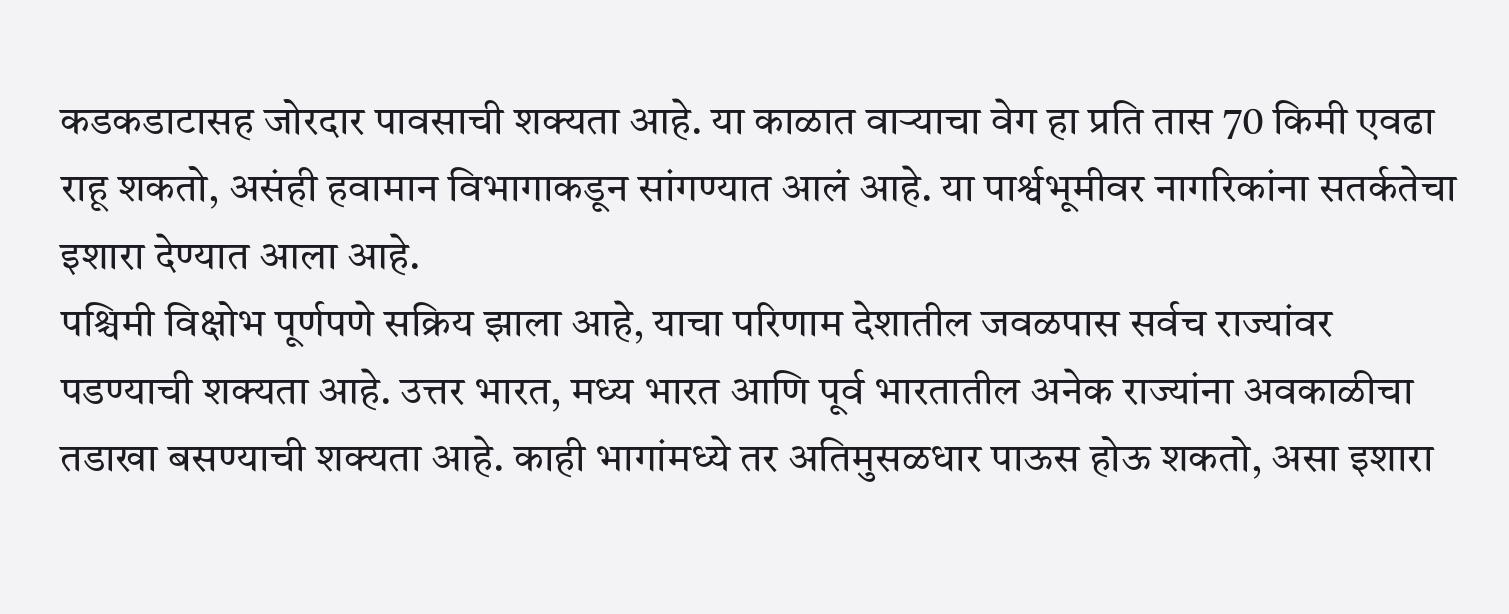कडकडाटासह जोरदार पावसाची शक्यता आहे. या काळात वाऱ्याचा वेग हा प्रति तास 70 किमी एवढा राहू शकतो, असंही हवामान विभागाकडून सांगण्यात आलं आहे. या पार्श्वभूमीवर नागरिकांना सतर्कतेचा इशारा देण्यात आला आहे.
पश्चिमी विक्षोभ पूर्णपणे सक्रिय झाला आहे, याचा परिणाम देशातील जवळपास सर्वच राज्यांवर पडण्याची शक्यता आहे. उत्तर भारत, मध्य भारत आणि पूर्व भारतातील अनेक राज्यांना अवकाळीचा तडाखा बसण्याची शक्यता आहे. काही भागांमध्ये तर अतिमुसळधार पाऊस होऊ शकतो, असा इशारा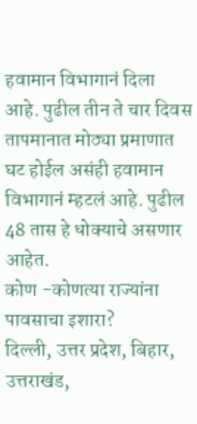हवामान विभागानं दिला आहे. पुढील तीन ते चार दिवस तापमानात मोठ्या प्रमाणात घट होईल असंही हवामान विभागानं म्हटलं आहे. पुढील 48 तास हे धोक्याचे असणार आहेत.
कोण -कोणत्या राज्यांना पावसाचा इशारा?
दिल्ली, उत्तर प्रदेश, बिहार, उत्तराखंड,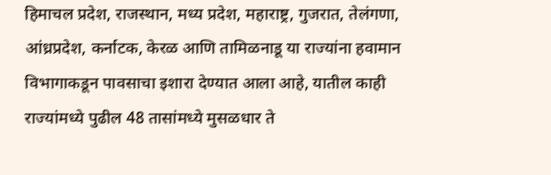हिमाचल प्रदेश, राजस्थान, मध्य प्रदेश, महाराष्ट्र, गुजरात, तेलंगणा, आंध्रप्रदेश, कर्नाटक, केरळ आणि तामिळनाडू या राज्यांना हवामान विभागाकडून पावसाचा इशारा देण्यात आला आहे, यातील काही राज्यांमध्ये पुढील 48 तासांमध्ये मुसळधार ते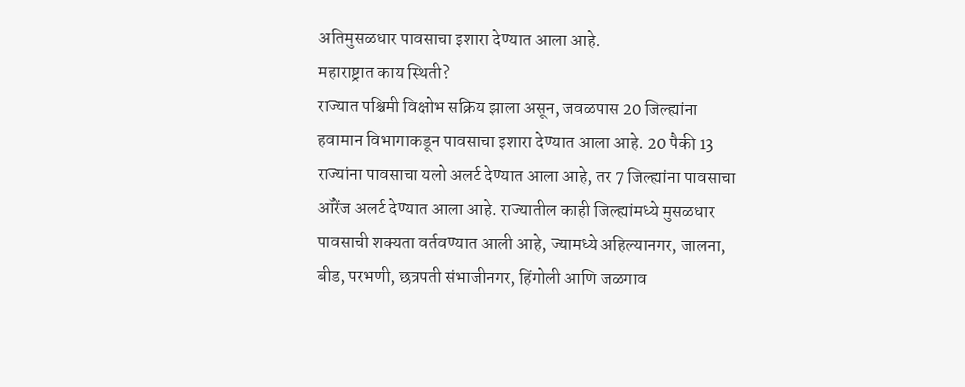अतिमुसळधार पावसाचा इशारा देण्यात आला आहे.
महाराष्ट्रात काय स्थिती?
राज्यात पश्चिमी विक्षोभ सक्रिय झाला असून, जवळपास 20 जिल्ह्यांना हवामान विभागाकडून पावसाचा इशारा देण्यात आला आहे. 20 पैकी 13 राज्यांना पावसाचा यलो अलर्ट देण्यात आला आहे, तर 7 जिल्ह्यांना पावसाचा ऑरेंज अलर्ट देण्यात आला आहे. राज्यातील काही जिल्ह्यांमध्ये मुसळधार पावसाची शक्यता वर्तवण्यात आली आहे, ज्यामध्ये अहिल्यानगर, जालना, बीड, परभणी, छत्रपती संभाजीनगर, हिंगोली आणि जळगाव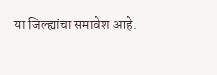या जिल्ह्यांचा समावेश आहे.